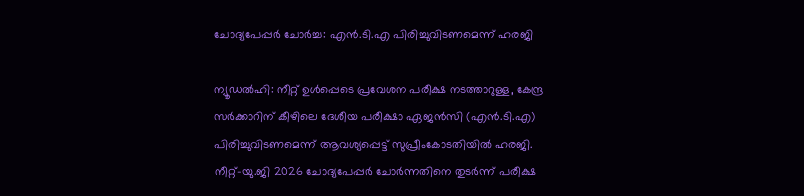ചോദ്യപേപ്പർ ചോർച്ച: എൻ.ടി.എ പിരിച്ചുവിടണമെന്ന് ഹരജി

ന്യൂഡൽഹി: നീറ്റ് ഉൾപ്പെടെ പ്രവേശന പരീക്ഷ നടത്താറുള്ള, കേന്ദ്ര സർക്കാറിന് കീഴിലെ ദേശീയ പരീക്ഷാ ഏജൻസി (എൻ.ടി.എ) പിരിച്ചുവിടണമെന്ന് ആവശ്യപ്പെട്ട് സുപ്രീംകോടതിയിൽ ഹരജി. നീറ്റ്-യു.ജി 2026 ചോദ്യപേപ്പർ ചോർന്നതിനെ തുടർന്ന് പരീക്ഷ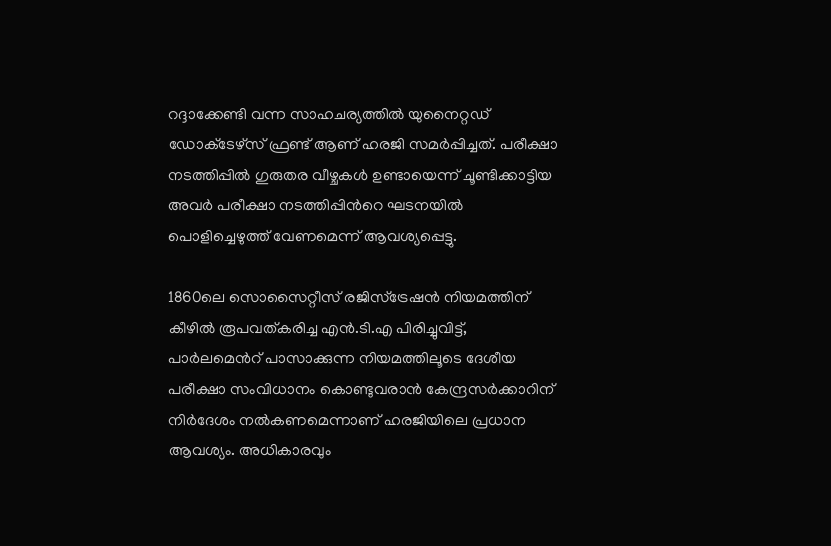റദ്ദാക്കേണ്ടി വന്ന സാഹചര്യത്തിൽ യുനൈറ്റഡ് ഡോക്‌ടേഴ്‌സ് ഫ്രണ്ട് ആണ് ഹരജി സമർപ്പിച്ചത്. പരീക്ഷാ നടത്തിപ്പിൽ ഗുരുതര വീഴ്ചകൾ ഉണ്ടായെന്ന് ചൂണ്ടിക്കാട്ടിയ അവർ പരീക്ഷാ നടത്തിപ്പിന്‍റെ ഘടനയിൽ പൊളിച്ചെഴുത്ത് വേണമെന്ന് ആവശ്യപ്പെട്ടു.

1860ലെ സൊസൈറ്റീസ് രജിസ്ട്രേഷൻ നിയമത്തിന് കീഴിൽ രൂപവത്‍കരിച്ച എൻ.ടി.എ പിരിച്ചുവിട്ട്, പാർലമെന്‍റ് പാസാക്കുന്ന നിയമത്തിലൂടെ ദേശീയ പരീക്ഷാ സംവിധാനം കൊണ്ടുവരാൻ കേന്ദ്രസർക്കാറിന് നിർദേശം നൽകണമെന്നാണ് ഹരജിയിലെ പ്രധാന ആവശ്യം. അധികാരവും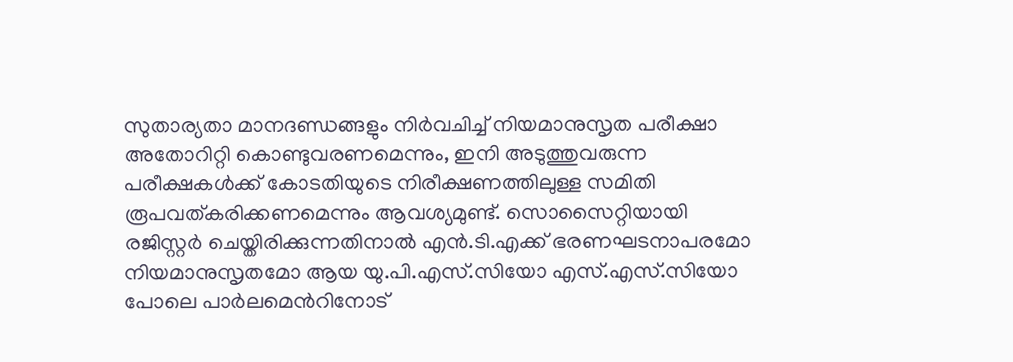സുതാര്യതാ മാനദണ്ഡങ്ങളും നിർവചിച്ച് നിയമാനുസൃത പരീക്ഷാ അതോറിറ്റി കൊണ്ടുവരണമെന്നും, ഇനി അടുത്തുവരുന്ന പരീക്ഷകൾക്ക് കോടതിയുടെ നിരീക്ഷണത്തിലുള്ള സമിതി രൂപവത്കരിക്കണമെന്നും ആവശ്യമുണ്ട്. സൊസൈറ്റിയായി രജിസ്റ്റർ ചെയ്തിരിക്കുന്നതിനാൽ എൻ.ടി.എക്ക് ഭരണഘടനാപരമോ നിയമാനുസൃതമോ ആയ യു.പി.എസ്.സിയോ എസ്.എസ്.സിയോ പോലെ പാർലമെന്‍റിനോട്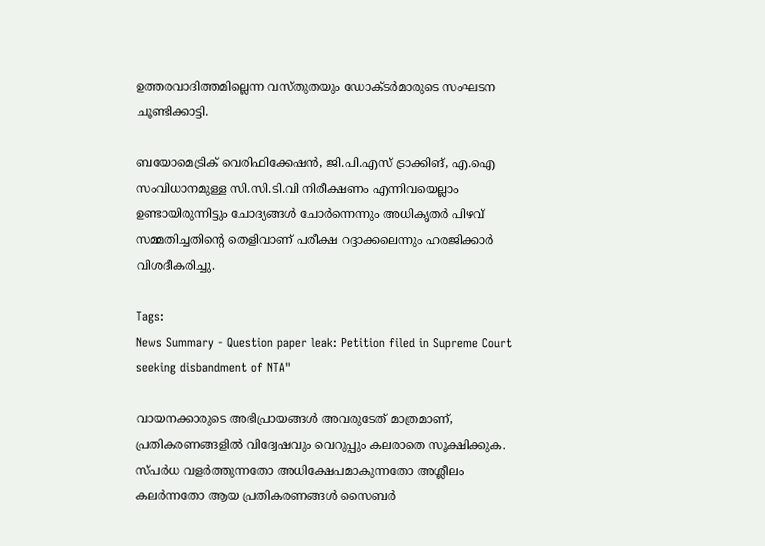ഉത്തരവാദിത്തമില്ലെന്ന വസ്തുതയും ഡോക്‌ടർമാരുടെ സംഘടന ചൂണ്ടിക്കാട്ടി.

ബയോമെട്രിക് വെരിഫിക്കേഷൻ, ജി.പി.എസ് ട്രാക്കിങ്, എ.ഐ സംവിധാനമുള്ള സി.സി.ടി.വി നിരീക്ഷണം എന്നിവയെല്ലാം ഉണ്ടായിരുന്നിട്ടും ചോദ്യങ്ങൾ ചോർന്നെന്നും അധികൃതർ പിഴവ് സമ്മതിച്ചതിന്‍റെ തെളിവാണ് പരീക്ഷ റദ്ദാക്കലെന്നും ഹരജിക്കാർ വിശദീകരിച്ചു.

Tags:
News Summary - Question paper leak: Petition filed in Supreme Court seeking disbandment of NTA"

വായനക്കാരുടെ അഭിപ്രായങ്ങള്‍ അവരുടേത് മാത്രമാണ്, പ്രതികരണങ്ങളിൽ വിദ്വേഷവും വെറുപ്പും കലരാതെ സൂക്ഷിക്കുക. സ്പർധ വളർത്തുന്നതോ അധിക്ഷേപമാകുന്നതോ അശ്ലീലം കലർന്നതോ ആയ പ്രതികരണങ്ങൾ സൈബർ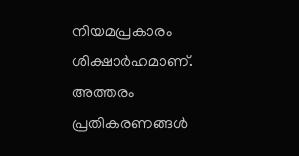നിയമപ്രകാരം ശിക്ഷാർഹമാണ്. അത്തരം പ്രതികരണങ്ങൾ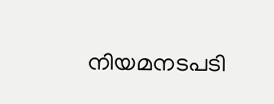നിയമനടപടി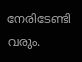നേരിടേണ്ടി വരും.